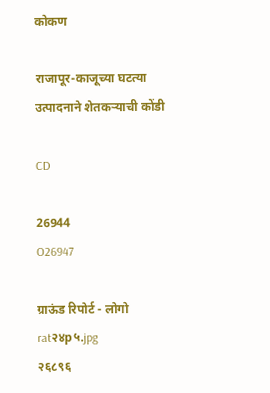कोकण

राजापूर-काजूच्या घटत्या उत्पादनाने शेतकर्‍याची कोंडी

CD

26944
O26947

ग्राऊंड रिपोर्ट - लोगो
rat२४p५.jpg
२६८९६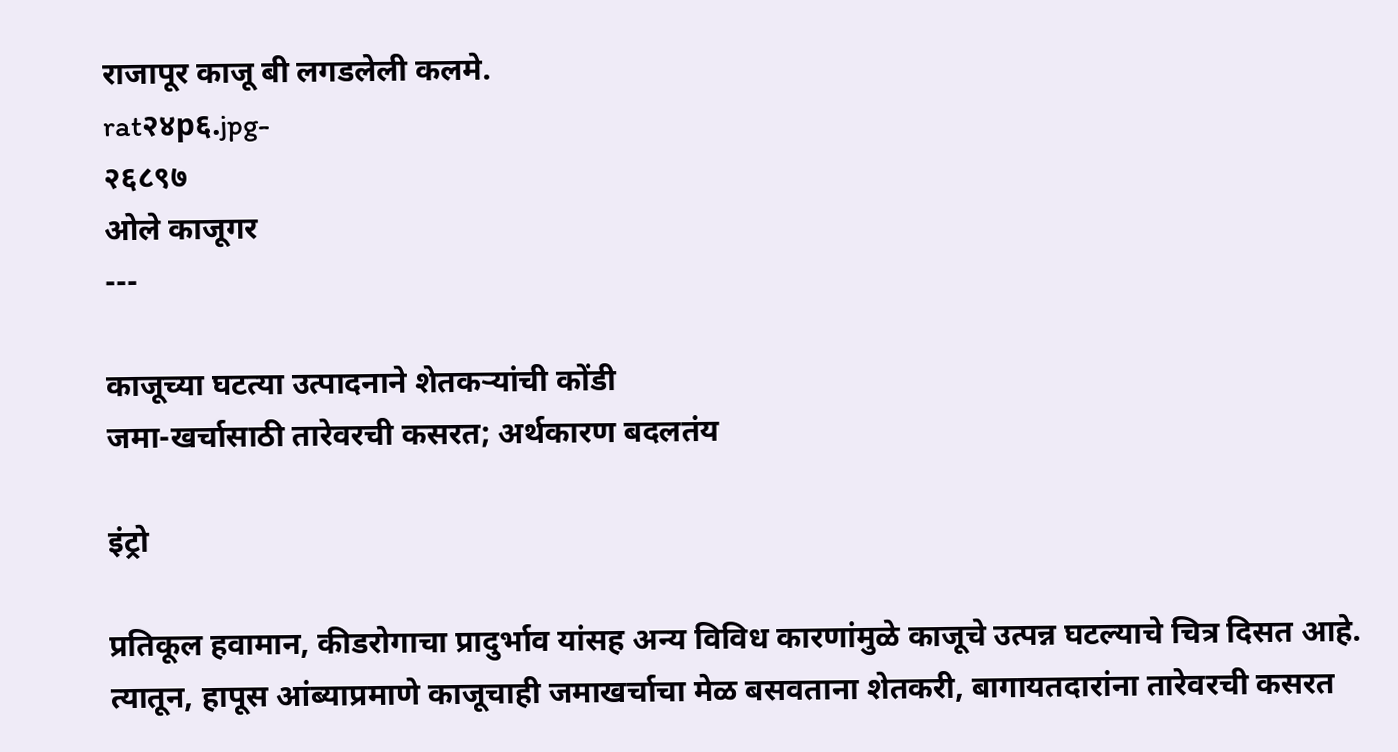राजापूर काजू बी लगडलेली कलमे.
rat२४p६.jpg-
२६८९७
ओले काजूगर
---

काजूच्या घटत्या उत्पादनाने शेतकऱ्यांची कोंडी
जमा-खर्चासाठी तारेवरची कसरत; अर्थकारण बदलतंय

इंट्रो

प्रतिकूल हवामान, कीडरोगाचा प्रादुर्भाव यांसह अन्य विविध कारणांमुळे काजूचे उत्पन्न घटल्याचे चित्र दिसत आहे. त्यातून, हापूस आंब्याप्रमाणे काजूचाही जमाखर्चाचा मेळ बसवताना शेतकरी, बागायतदारांना तारेवरची कसरत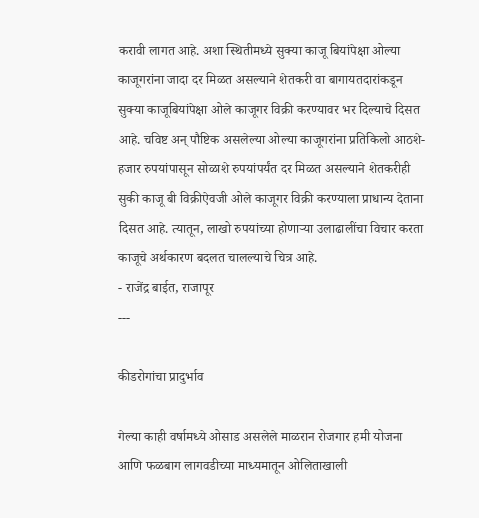करावी लागत आहे. अशा स्थितीमध्ये सुक्या काजू बियांपेक्षा ओल्या काजूगरांना जादा दर मिळत असल्याने शेतकरी वा बागायतदारांकडून सुक्या काजूबियांपेक्षा ओले काजूगर विक्री करण्यावर भर दिल्याचे दिसत आहे. चविष्ट अन् पौष्टिक असलेल्या ओल्या काजूगरांना प्रतिकिलो आठशे-हजार रुपयांपासून सोळाशे रुपयांपर्यंत दर मिळत असल्याने शेतकरीही सुकी काजू बी विक्रीऐवजी ओले काजूगर विक्री करण्याला प्राधान्य देताना दिसत आहे. त्यातून, लाखो रुपयांच्या होणाऱ्या उलाढालींचा विचार करता काजूचे अर्थकारण बदलत चालल्याचे चित्र आहे.
- राजेंद्र बाईत, राजापूर
---

कीडरोगांचा प्रादुर्भाव

गेल्या काही वर्षामध्ये ओसाड असलेले माळरान रोजगार हमी योजना आणि फळबाग लागवडीच्या माध्यमातून ओलिताखाली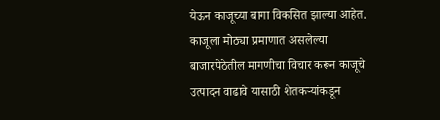येऊन काजूच्या बागा विकसित झाल्या आहेत. काजूला मोठ्या प्रमाणात असलेल्या बाजारपेठेतील मागणीचा विचार करून काजूचे उत्पादन वाढावे यासाठी शेतकऱ्यांकडून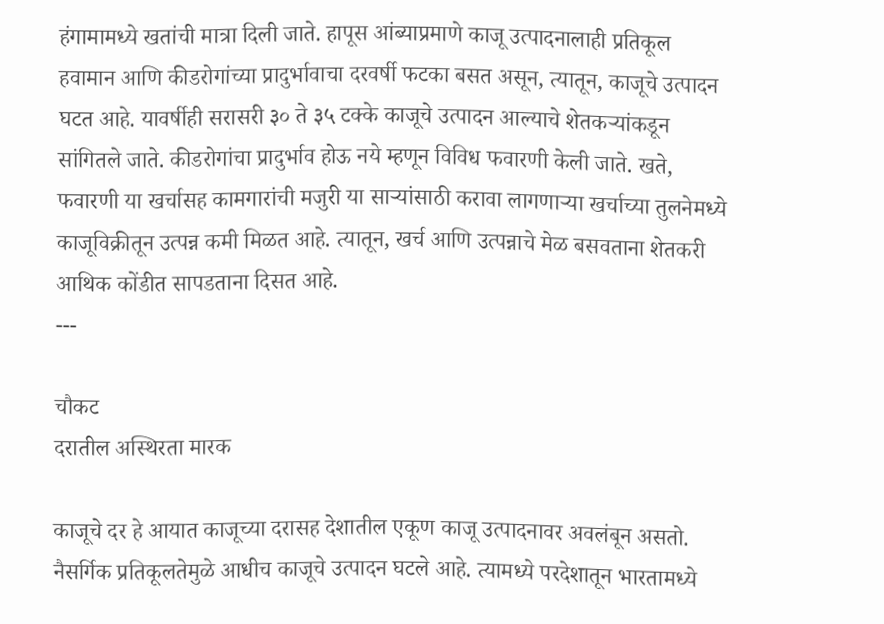हंगामामध्ये खतांची मात्रा दिली जाते. हापूस आंब्याप्रमाणे काजू उत्पादनालाही प्रतिकूल हवामान आणि कीडरोगांच्या प्रादुर्भावाचा दरवर्षी फटका बसत असून, त्यातून, काजूचे उत्पादन घटत आहे. यावर्षीही सरासरी ३० ते ३५ टक्के काजूचे उत्पादन आल्याचे शेतकऱ्यांकडून सांगितले जाते. कीडरोगांचा प्रादुर्भाव होऊ नये म्हणून विविध फवारणी केली जाते. खते, फवारणी या खर्चासह कामगारांची मजुरी या साऱ्यांसाठी करावा लागणाऱ्या खर्चाच्या तुलनेमध्ये काजूविक्रीतून उत्पन्न कमी मिळत आहे. त्यातून, खर्च आणि उत्पन्नाचे मेळ बसवताना शेतकरी आथिक कोंडीत सापडताना दिसत आहे.
---

चौकट
दरातील अस्थिरता मारक

काजूचे दर हे आयात काजूच्या दरासह देशातील एकूण काजू उत्पादनावर अवलंबून असतो. नैसर्गिक प्रतिकूलतेमुळे आधीच काजूचे उत्पादन घटले आहे. त्यामध्ये परदेशातून भारतामध्ये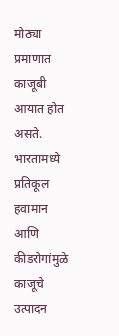मोठ्या प्रमाणात काजूबी आयात होत असते. भारतामध्ये प्रतिकूल हवामान आणि कीडरोगांमुळे काजूचे उत्पादन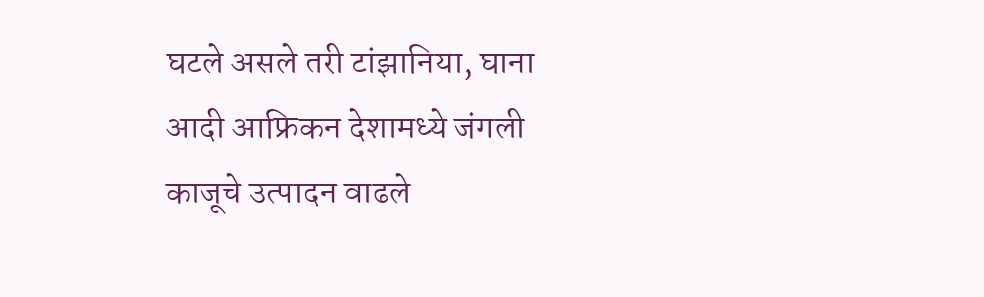घटले असले तरी टांझानिया, घाना आदी आफ्रिकन देशामध्ये जंगली काजूचे उत्पादन वाढले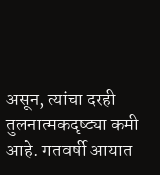असून, त्यांचा दरही तुलनात्मकदृष्ट्या कमी आहे. गतवर्षी आयात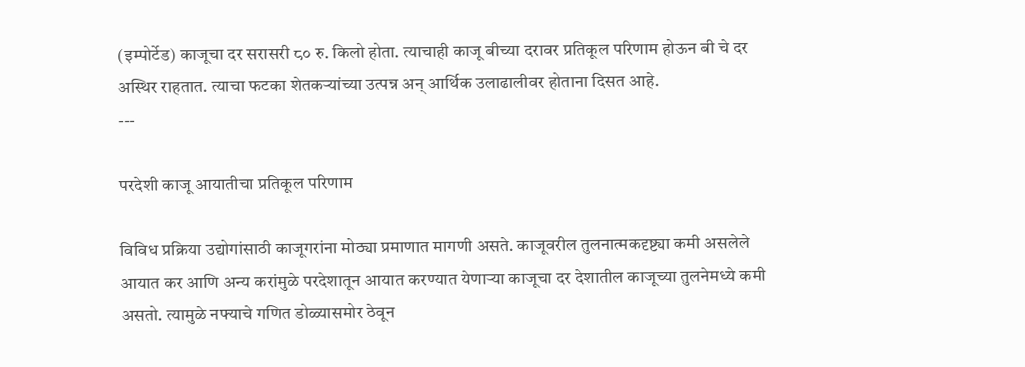(इम्पोर्टेड) काजूचा दर सरासरी ८० रु. किलो होता. त्याचाही काजू बीच्या दरावर प्रतिकूल परिणाम होऊन बी चे दर अस्थिर राहतात. त्याचा फटका शेतकऱ्यांच्या उत्पन्न अन् आर्थिक उलाढालीवर होताना दिसत आहे.
---

परदेशी काजू आयातीचा प्रतिकूल परिणाम

विविध प्रक्रिया उद्योगांसाठी काजूगरांना मोठ्या प्रमाणात मागणी असते. काजूवरील तुलनात्मकदृष्ट्या कमी असलेले आयात कर आणि अन्य करांमुळे परदेशातून आयात करण्यात येणाऱ्या काजूचा दर देशातील काजूच्या तुलनेमध्ये कमी असतो. त्यामुळे नफ्याचे गणित डोळ्यासमोर ठेवून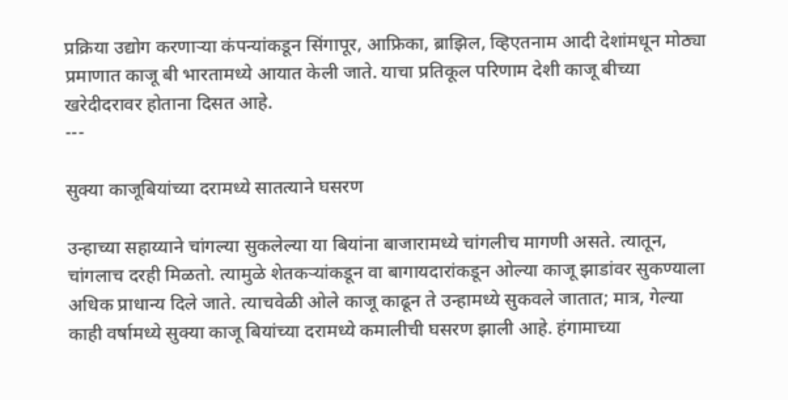प्रक्रिया उद्योग करणाऱ्या कंपन्यांकडून सिंगापूर, आफ्रिका, ब्राझिल, व्हिएतनाम आदी देशांमधून मोठ्या प्रमाणात काजू बी भारतामध्ये आयात केली जाते. याचा प्रतिकूल परिणाम देशी काजू बीच्या खरेदीदरावर होताना दिसत आहे.
---

सुक्या काजूबियांच्या दरामध्ये सातत्याने घसरण

उन्हाच्या सहाय्याने चांगल्या सुकलेल्या या बियांना बाजारामध्ये चांगलीच मागणी असते. त्यातून, चांगलाच दरही मिळतो. त्यामुळे शेतकर्‍यांकडून वा बागायदारांकडून ओल्या काजू झाडांवर सुकण्याला अधिक प्राधान्य दिले जाते. त्याचवेळी ओले काजू काढून ते उन्हामध्ये सुकवले जातात; मात्र, गेल्या काही वर्षामध्ये सुक्या काजू बियांच्या दरामध्ये कमालीची घसरण झाली आहे. हंगामाच्या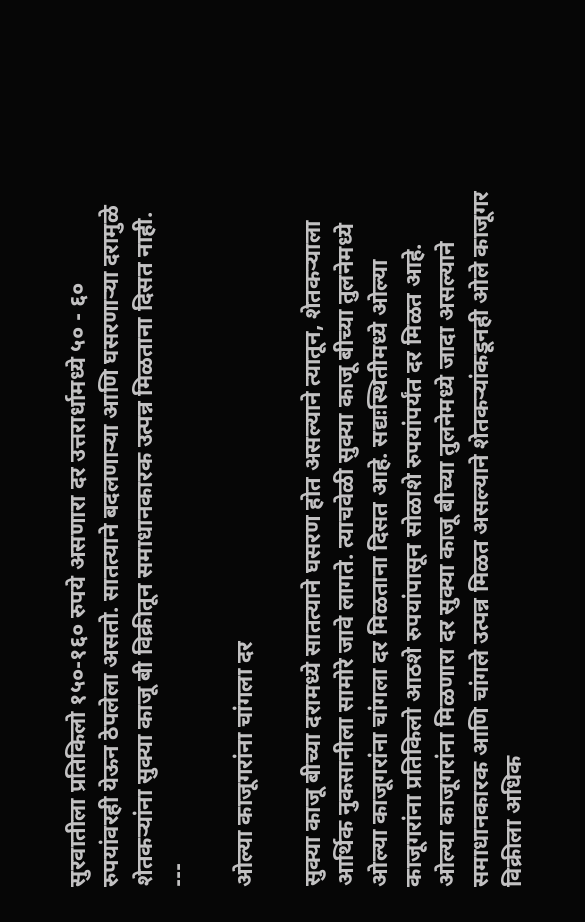सुरवातीला प्रतिकिलो १५०-१६० रुपये असणारा दर उत्तरार्धामध्ये ५० - ६० रुपयांवरही येऊन ठेपलेला असतो. सातत्याने बदलणाऱ्या आणि घसरणाऱ्या दरामुळे शेतकऱ्यांना सुक्या काजू बी विक्रीतून समाधानकारक उत्पन्न मिळताना दिसत नाही.
---

ओल्या काजूगरांना चांगला दर

सुक्या काजू बीच्या दरामध्ये सातत्याने घसरण होत असल्याने त्यातून, शेतकर्‍याला आर्थिक नुकसानीला सामोरे जावे लागते. त्याचवेळी सुक्या काजू बीच्या तुलनेमध्ये ओल्या काजूगरांना चांगला दर मिळताना दिसत आहे. सद्यःस्थितीमध्ये ओल्या काजूगरांना प्रतिकिलो आठशे रुपयांपासून सोळाशे रुपयांपर्यंत दर मिळत आहे. ओल्या काजूगरांना मिळणारा दर सुक्या काजू बीच्या तुलनेमध्ये जादा असल्याने समाधानकारक आणि चांगले उत्पन्न मिळत असल्याने शेतकऱ्यांकडूनही ओले काजूगर विक्रीला अधिक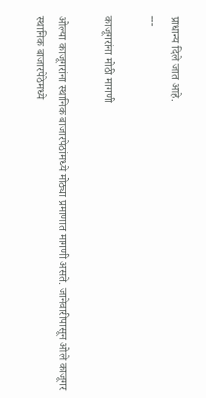प्राधान्य दिले जात आहे.
---

काजूगरांना मोठी मागणी

ओल्या काजूगरांना स्थानिक बाजारपेठांमध्ये मोठ्या प्रमाणात मागणी असते. जानेवारीपासून ओले काजूगर स्थानिक बाजारपेठेमध्ये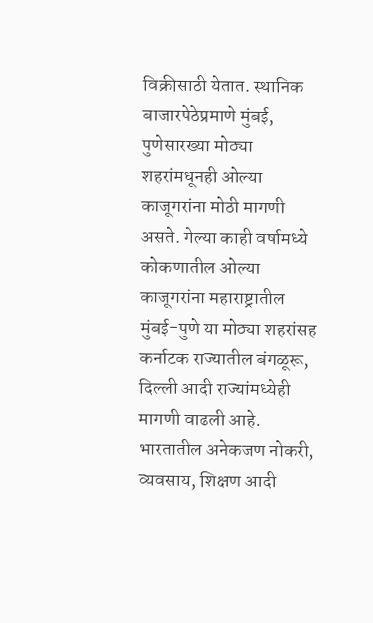विक्रीसाठी येतात. स्थानिक बाजारपेठेप्रमाणे मुंबई, पुणेसारख्या मोठ्या शहरांमधूनही ओल्या काजूगरांना मोठी मागणी असते. गेल्या काही वर्षामध्ये कोकणातील ओल्या काजूगरांना महाराष्ट्रातील मुंबई-पुणे या मोठ्या शहरांसह कर्नाटक राज्यातील बंगळूरू, दिल्ली आदी राज्यांमध्येही मागणी वाढली आहे. भारतातील अनेकजण नोकरी, व्यवसाय, शिक्षण आदी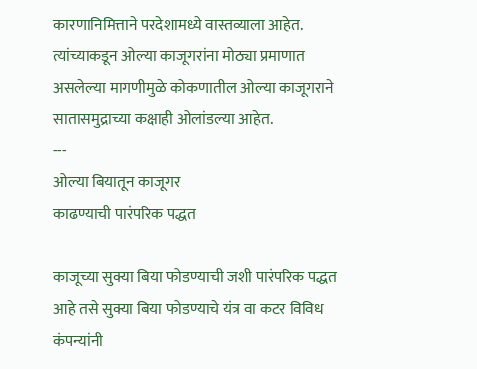कारणानिमित्ताने परदेशामध्ये वास्तव्याला आहेत. त्यांच्याकडून ओल्या काजूगरांना मोठ्या प्रमाणात असलेल्या मागणीमुळे कोकणातील ओल्या काजूगराने सातासमुद्राच्या कक्षाही ओलांडल्या आहेत.
---
ओल्या बियातून काजूगर
काढण्याची पारंपरिक पद्धत

काजूच्या सुक्या बिया फोडण्याची जशी पारंपरिक पद्धत आहे तसे सुक्या बिया फोडण्याचे यंत्र वा कटर विविध कंपन्यांनी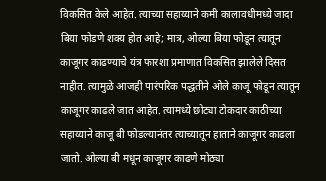विकसित केले आहेत. त्याच्या सहाय्याने कमी कालावधीमध्ये जादा बिया फोडणे शक्य होत आहे; मात्र, ओल्या बिया फोडून त्यातून काजूगर काढण्याचे यंत्र फारशा प्रमाणात विकसित झालेले दिसत नाहीत. त्यामुळे आजही पारंपरिक पद्धतीने ओले काजू फोडून त्यातून काजूगर काढले जात आहेत. त्यामध्ये छोट्या टोकदार काठीच्या सहाय्याने काजू बी फोडल्यानंतर त्याच्यातून हाताने काजूगर काढला जातो. ओल्या बी मधून काजूगर काढणे मोठ्या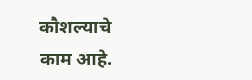कौशल्याचे काम आहे.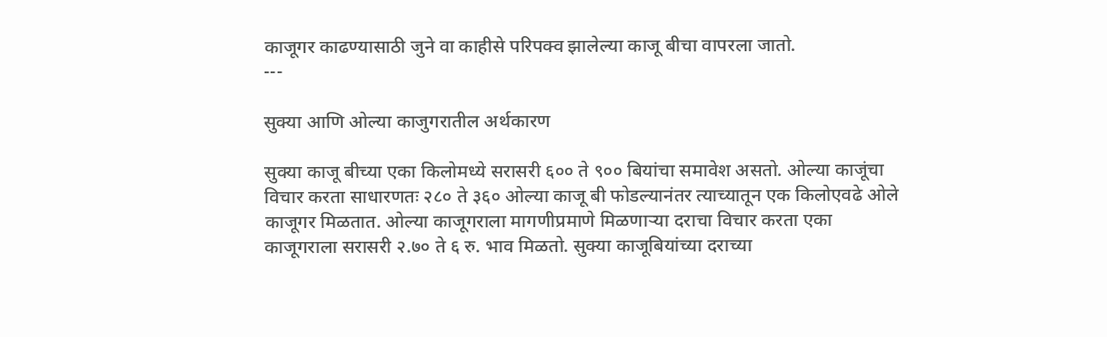काजूगर काढण्यासाठी जुने वा काहीसे परिपक्व झालेल्या काजू बीचा वापरला जातो.
---

सुक्या आणि ओल्या काजुगरातील अर्थकारण

सुक्या काजू बीच्या एका किलोमध्ये सरासरी ६०० ते ९०० बियांचा समावेश असतो. ओल्या काजूंचा विचार करता साधारणतः २८० ते ३६० ओल्या काजू बी फोडल्यानंतर त्याच्यातून एक किलोएवढे ओले काजूगर मिळतात. ओल्या काजूगराला मागणीप्रमाणे मिळणार्‍या दराचा विचार करता एका काजूगराला सरासरी २.७० ते ६ रु. भाव मिळतो. सुक्या काजूबियांच्या दराच्या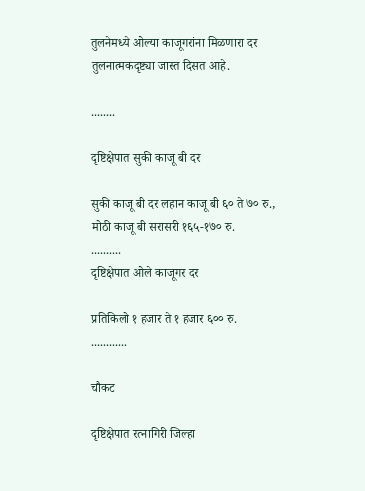तुलनेमध्ये ओल्या काजूगरांना मिळणारा दर तुलनात्मकदृष्ट्या जास्त दिसत आहे.

........

दृष्टिक्षेपात सुकी काजू बी दर

सुकी काजू बी दर लहान काजू बी ६० ते ७० रु., मोठी काजू बी सरासरी १६५-१७० रु.
..........
दृष्टिक्षेपात ओले काजूगर दर

प्रतिकिलो १ हजार ते १ हजार ६०० रु.
............

चौकट

दृष्टिक्षेपात रत्नागिरी जिल्हा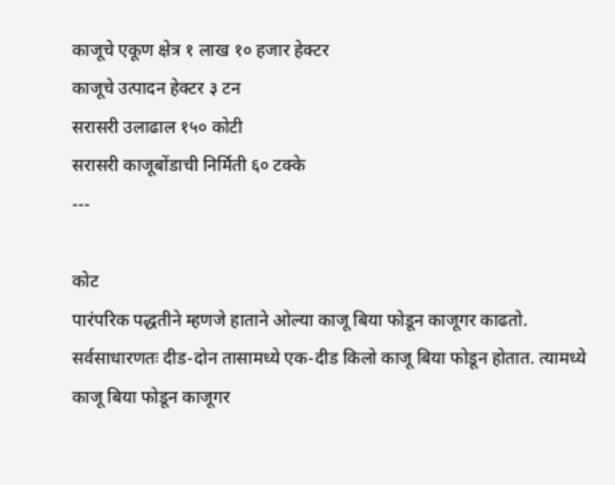काजूचे एकूण क्षेत्र १ लाख १० हजार हेक्टर
काजूचे उत्पादन हेक्टर ३ टन
सरासरी उलाढाल १५० कोटी
सरासरी काजूबोंडाची निर्मिती ६० टक्के
---

कोट
पारंपरिक पद्धतीने म्हणजे हाताने ओल्या काजू बिया फोडून काजूगर काढतो. सर्वसाधारणतः दीड-दोन तासामध्ये एक-दीड किलो काजू बिया फोडून होतात. त्यामध्ये काजू बिया फोडून काजूगर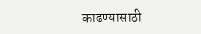काढण्यासाठी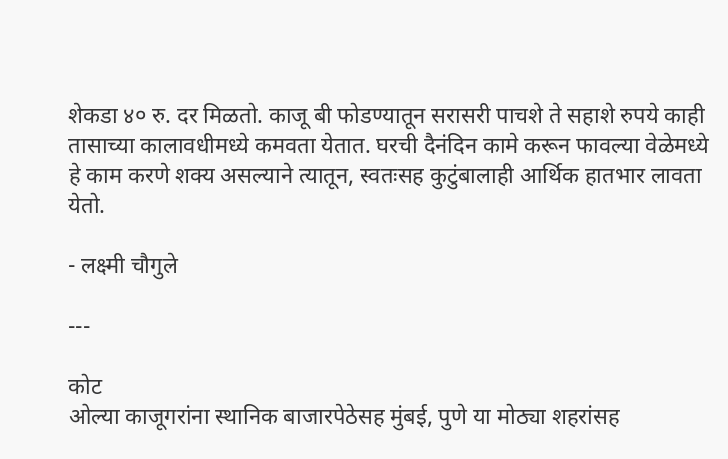शेकडा ४० रु. दर मिळतो. काजू बी फोडण्यातून सरासरी पाचशे ते सहाशे रुपये काही तासाच्या कालावधीमध्ये कमवता येतात. घरची दैनंदिन कामे करून फावल्या वेळेमध्ये हे काम करणे शक्य असल्याने त्यातून, स्वतःसह कुटुंबालाही आर्थिक हातभार लावता येतो.

- लक्ष्मी चौगुले

---

कोट
ओल्या काजूगरांना स्थानिक बाजारपेठेसह मुंबई, पुणे या मोठ्या शहरांसह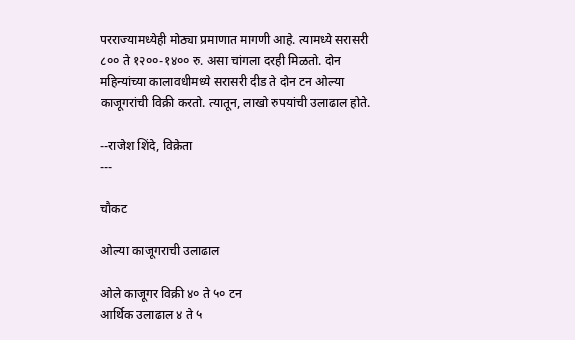परराज्यामध्येही मोठ्या प्रमाणात मागणी आहे. त्यामध्ये सरासरी ८०० ते १२००-१४०० रु. असा चांगला दरही मिळतो. दोन महिन्यांच्या कालावधीमध्ये सरासरी दीड ते दोन टन ओल्या काजूगरांची विक्री करतो. त्यातून, लाखो रुपयांची उलाढाल होते.

--राजेश शिंदे, विक्रेता
---

चौकट

ओल्या काजूगराची उलाढाल

ओले काजूगर विक्री ४० ते ५० टन
आर्थिक उलाढाल ४ ते ५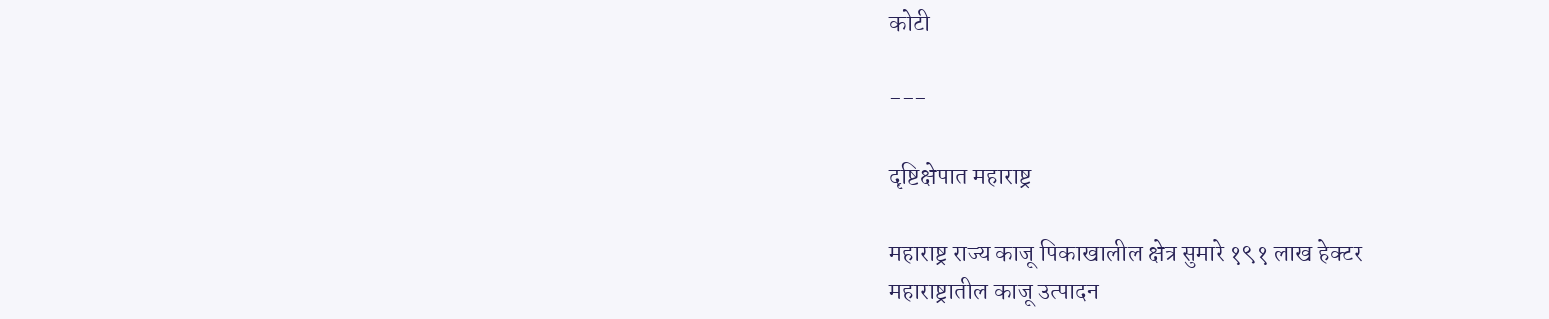कोटी

---

दृष्टिक्षेपात महाराष्ट्र

महाराष्ट्र राज्य काजू पिकाखालील क्षेत्र सुमारे १९१ लाख हेक्टर
महाराष्ट्रातील काजू उत्पादन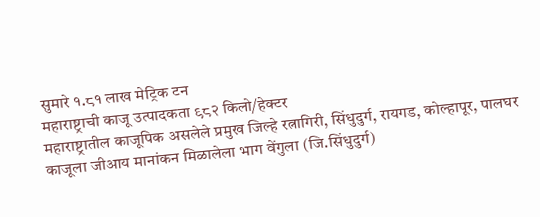सुमारे १.८१ लाख मेट्रिक टन
महाराष्ट्राची काजू उत्पादकता ९८२ किलो/हेक्टर
महाराष्ट्रातील काजूपिक असलेले प्रमुख जिल्हे रत्नागिरी, सिंधुदुर्ग, रायगड, कोल्हापूर, पालघर
काजूला जीआय मानांकन मिळालेला भाग वेंगुला (जि.सिंधुदुर्ग)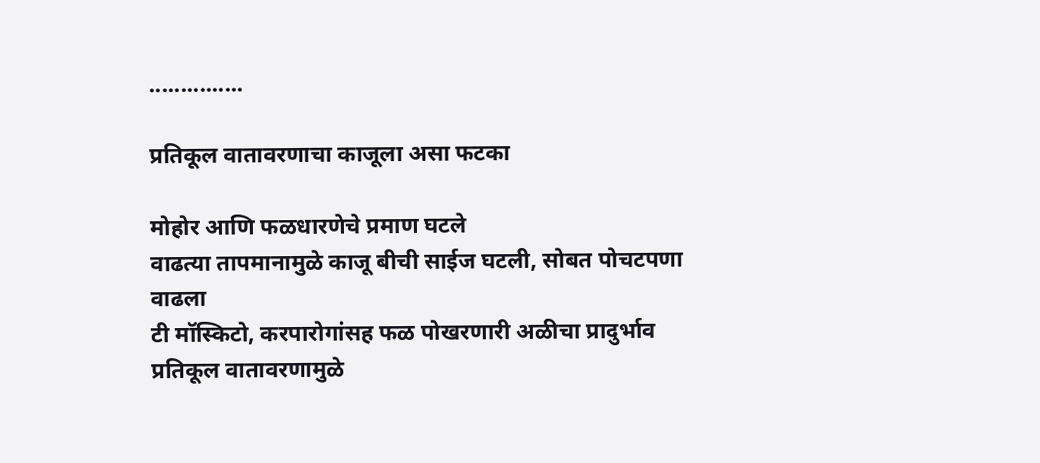...............

प्रतिकूल वातावरणाचा काजूला असा फटका

मोहोर आणि फळधारणेचे प्रमाण घटले
वाढत्या तापमानामुळे काजू बीची साईज घटली, सोबत पोचटपणा वाढला
टी मॉस्किटो, करपारोगांसह फळ पोखरणारी अळीचा प्रादुर्भाव
प्रतिकूल वातावरणामुळे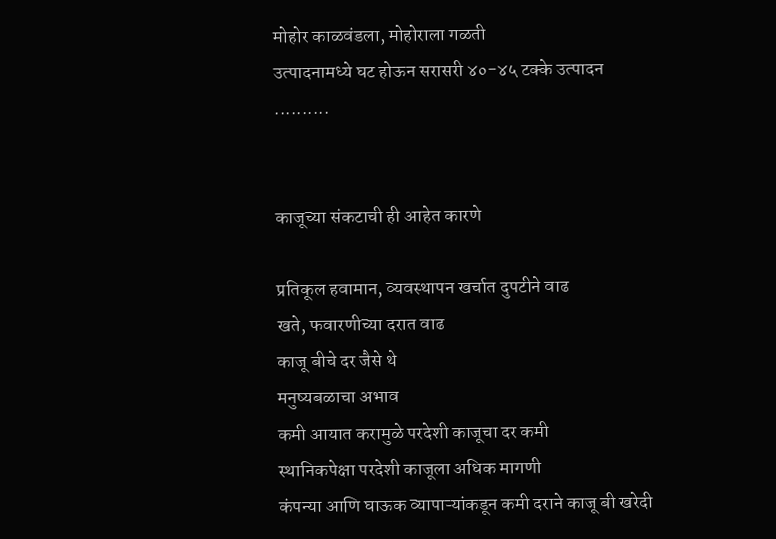मोहोर काळवंडला, मोहोराला गळती
उत्पादनामध्ये घट होऊन सरासरी ४०-४५ टक्के उत्पादन
..........


काजूच्या संकटाची ही आहेत कारणे

प्रतिकूल हवामान, व्यवस्थापन खर्चात दुपटीने वाढ
खते, फवारणीच्या दरात वाढ
काजू बीचे दर जैसे थे
मनुष्यबळाचा अभाव
कमी आयात करामुळे परदेशी काजूचा दर कमी
स्थानिकपेक्षा परदेशी काजूला अधिक मागणी
कंपन्या आणि घाऊक व्यापाऱ्यांकडून कमी दराने काजू बी खरेदी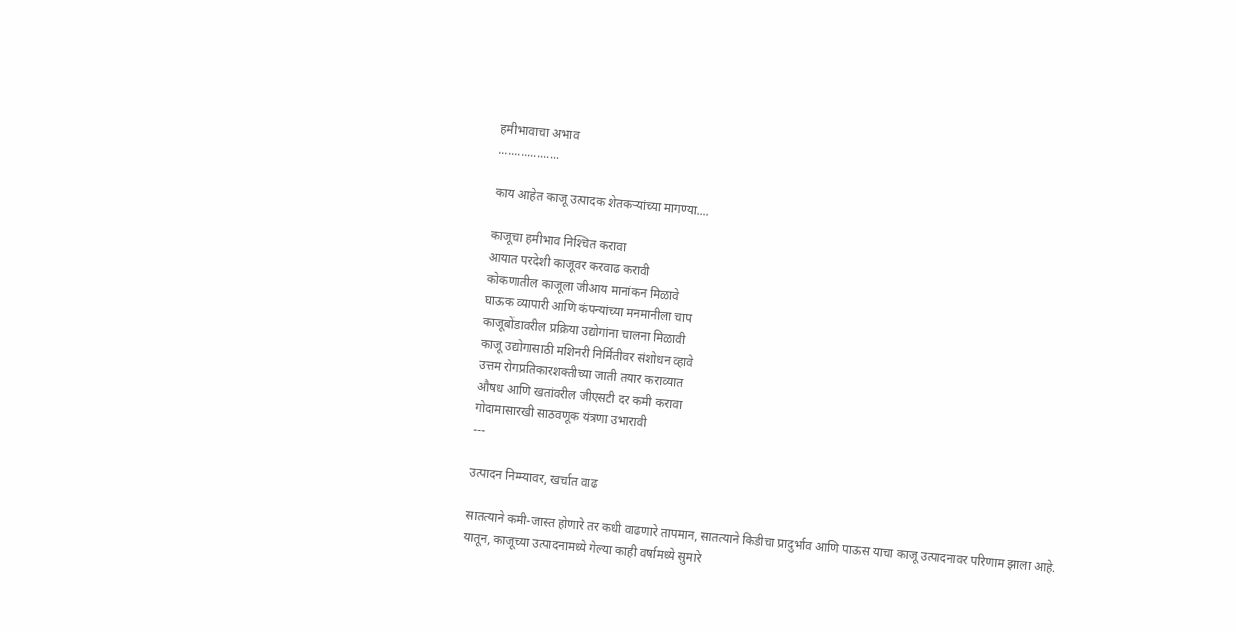हमीभावाचा अभाव
...................

काय आहेत काजू उत्पादक शेतकऱ्यांच्या मागण्या....

काजूचा हमीभाव निश्‍चित करावा
आयात परदेशी काजूवर करवाढ करावी
कोकणातील काजूला जीआय मानांकन मिळावे
घाऊक व्यापारी आणि कंपन्यांच्या मनमानीला चाप
काजूबोंडावरील प्रक्रिया उद्योगांना चालना मिळावी
काजू उद्योगासाठी मशिनरी निर्मितीवर संशोधन व्हावे
उत्तम रोगप्रतिकारशक्तीच्या जाती तयार कराव्यात
औषध आणि खतांवरील जीएसटी दर कमी करावा
गोदामासारखी साठवणूक यंत्रणा उभारावी
---

उत्पादन निम्म्यावर, खर्चात वाढ

सातत्याने कमी-जास्त होणारे तर कधी वाढणारे तापमान, सातत्याने किडीचा प्रादुर्भाव आणि पाऊस याचा काजू उत्पादनावर परिणाम झाला आहे. यातून, काजूच्या उत्पादनामध्ये गेल्या काही वर्षामध्ये सुमारे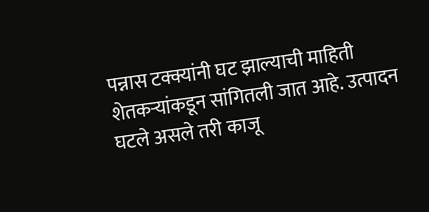पन्नास टक्क्यांनी घट झाल्याची माहिती शेतकर्‍यांकडून सांगितली जात आहे. उत्पादन घटले असले तरी काजू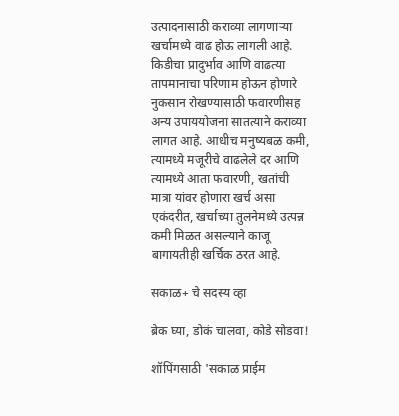उत्पादनासाठी कराव्या लागणाऱ्या खर्चामध्ये वाढ होऊ लागली आहे. किडीचा प्रादुर्भाव आणि वाढत्या तापमानाचा परिणाम होऊन होणारे नुकसान रोखण्यासाठी फवारणीसह अन्य उपाययोजना सातत्याने कराव्या लागत आहे. आधीच मनुष्यबळ कमी, त्यामध्ये मजूरीचे वाढलेले दर आणि त्यामध्ये आता फवारणी, खतांची मात्रा यांवर होणारा खर्च असा एकंदरीत, खर्चाच्या तुलनेमध्ये उत्पन्न कमी मिळत असल्याने काजू बागायतीही खर्चिक ठरत आहे.

सकाळ+ चे सदस्य व्हा

ब्रेक घ्या, डोकं चालवा, कोडे सोडवा!

शॉपिंगसाठी 'सकाळ प्राईम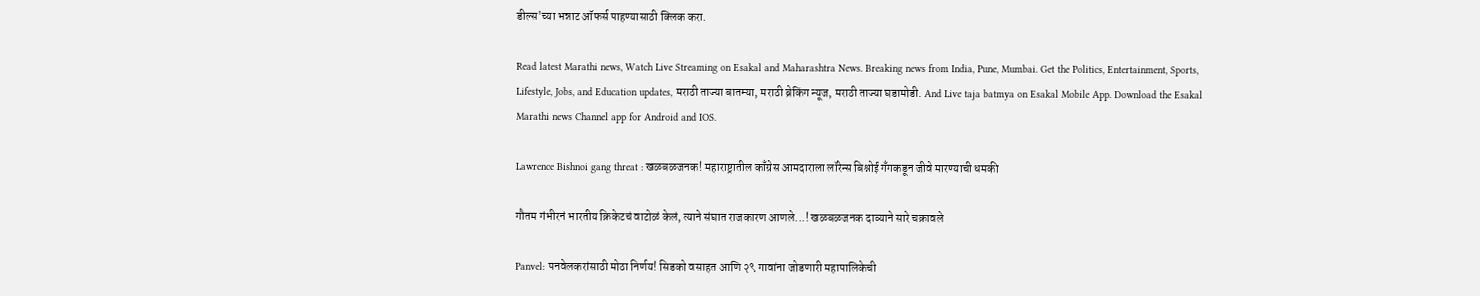डील्स'च्या भन्नाट ऑफर्स पाहण्यासाठी क्लिक करा.

Read latest Marathi news, Watch Live Streaming on Esakal and Maharashtra News. Breaking news from India, Pune, Mumbai. Get the Politics, Entertainment, Sports, Lifestyle, Jobs, and Education updates, मराठी ताज्या बातम्या, मराठी ब्रेकिंग न्यूज, मराठी ताज्या घडामोडी. And Live taja batmya on Esakal Mobile App. Download the Esakal Marathi news Channel app for Android and IOS.

Lawrence Bishnoi gang threat : खळबळजनक! महाराष्ट्रातील काँग्रेस आमदाराला लॉरेन्स बिश्नोई गँगकडून जीवे मारण्याची धमकी

गौतम गंभीरनं भारतीय क्रिकेटचं वाटोळं केलं, त्याने संघात राजकारण आणले...! खळबळजनक दाव्याने सारे चक्रावले

Panvel: पनवेलकरांसाठी मोठा निर्णय! सिडको वसाहत आणि २९ गावांना जोडणारी महापालिकेची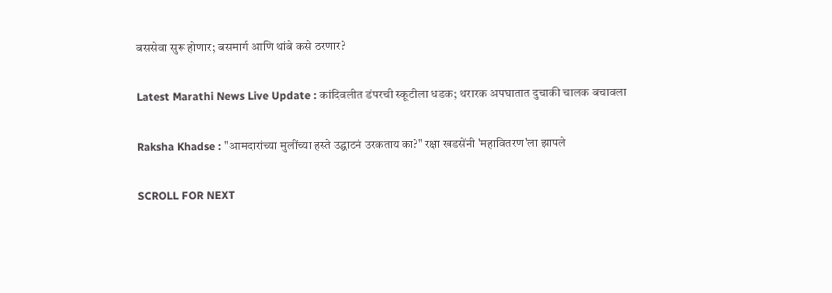बससेवा सुरू होणार; बसमार्ग आणि थांबे कसे ठरणार?

Latest Marathi News Live Update : कांदिवलीत डंपरची स्कूटीला धडक; थरारक अपघातात दुचाकी चालक बचावला

Raksha Khadse : "आमदारांच्या मुलींच्या हस्ते उद्घाटनं उरकताय का?" रक्षा खडसेंनी 'महावितरण'ला झापले

SCROLL FOR NEXT